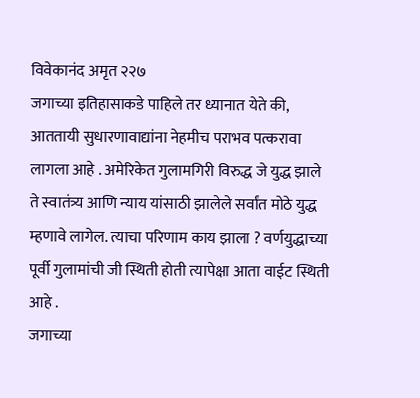विवेकानंद अमृत २२७
जगाच्या इतिहासाकडे पाहिले तर ध्यानात येते की, आततायी सुधारणावाद्यांना नेहमीच पराभव पत्करावा लागला आहे . अमेरिकेत गुलामगिरी विरुद्ध जे युद्ध झाले ते स्वातंत्र्य आणि न्याय यांसाठी झालेले सर्वांत मोठे युद्ध म्हणावे लागेल. त्याचा परिणाम काय झाला ? वर्णयुद्धाच्या पूर्वी गुलामांची जी स्थिती होती त्यापेक्षा आता वाईट स्थिती आहे .
जगाच्या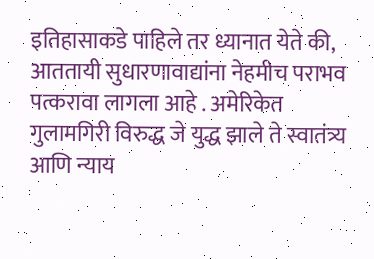इतिहासाकडे पाहिले तर ध्यानात येते की, आततायी सुधारणावाद्यांना नेहमीच पराभव पत्करावा लागला आहे . अमेरिकेत गुलामगिरी विरुद्ध जे युद्ध झाले ते स्वातंत्र्य आणि न्याय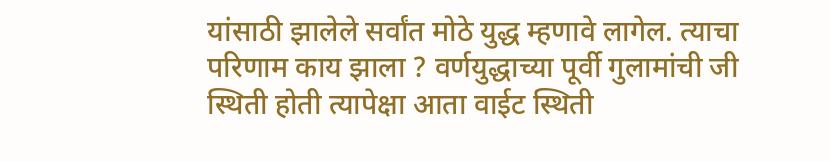यांसाठी झालेले सर्वांत मोठे युद्ध म्हणावे लागेल. त्याचा परिणाम काय झाला ? वर्णयुद्धाच्या पूर्वी गुलामांची जी स्थिती होती त्यापेक्षा आता वाईट स्थिती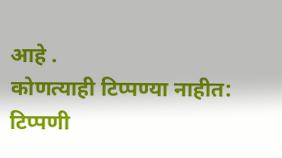आहे .
कोणत्याही टिप्पण्या नाहीत:
टिप्पणी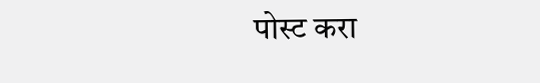पोस्ट करा